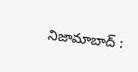నిజామాబాద్ :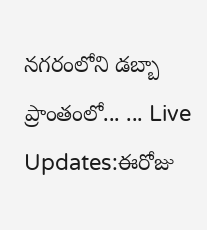నగరంలోని డబ్బా ప్రాంతంలో... ... Live Updates:ఈరోజు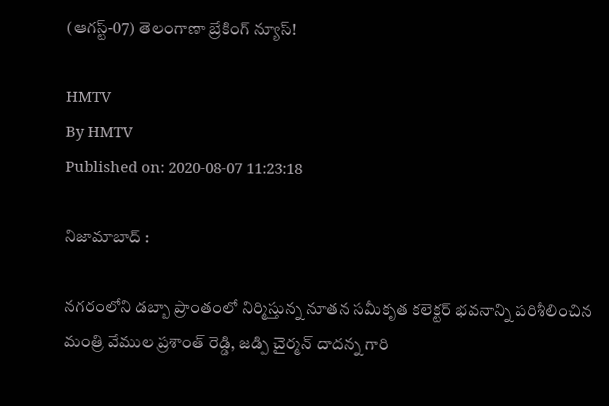(ఆగస్ట్-07) తెలంగాణా బ్రేకింగ్ న్యూస్!

HMTV
By HMTV
Published on: 2020-08-07 11:23:18

నిజామాబాద్ :

నగరంలోని డబ్బా ప్రాంతంలో నిర్మిస్తున్న నూతన సమీకృత కలెక్టర్ భవనాన్ని పరిశీలించిన మంత్రి వేముల ప్రశాంత్ రెడ్డి, జడ్పి చైర్మన్ దాదన్న గారి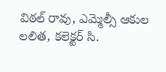విఠల్ రావు, ఎమ్మెల్సీ ఆకుల లలిత, కలెక్టర్ సి.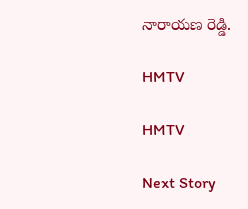నారాయణ రెడ్డి.

HMTV

HMTV

Next Story